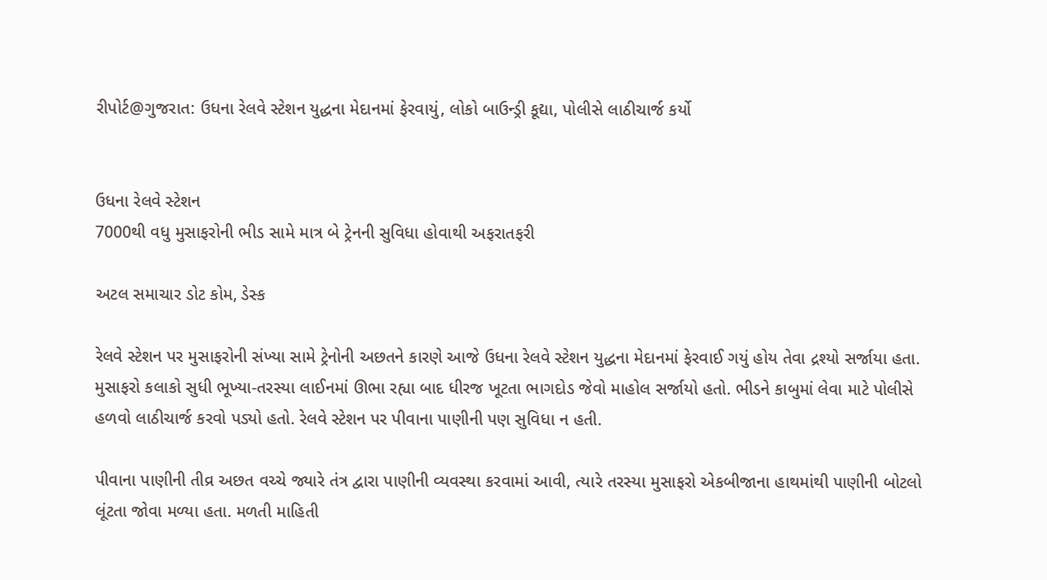રીપોર્ટ@ગુજરાત: ઉધના રેલવે સ્ટેશન યુદ્ધના મેદાનમાં ફેરવાયું, લોકો બાઉન્ડ્રી કૂદ્યા, પોલીસે લાઠીચાર્જ કર્યો


ઉધના રેલવે સ્ટેશન
7000થી વધુ મુસાફરોની ભીડ સામે માત્ર બે ટ્રેનની સુવિધા હોવાથી અફરાતફરી

અટલ સમાચાર ડોટ કોમ, ડેસ્ક

રેલવે સ્ટેશન પર મુસાફરોની સંખ્યા સામે ટ્રેનોની અછતને કારણે આજે ઉધના રેલવે સ્ટેશન યુદ્ધના મેદાનમાં ફેરવાઈ ગયું હોય તેવા દ્રશ્યો સર્જાયા હતા. મુસાફરો કલાકો સુધી ભૂખ્યા-તરસ્યા લાઈનમાં ઊભા રહ્યા બાદ ધીરજ ખૂટતા ભાગદોડ જેવો માહોલ સર્જાયો હતો. ભીડને કાબુમાં લેવા માટે પોલીસે હળવો લાઠીચાર્જ કરવો પડ્યો હતો. રેલવે સ્ટેશન પર પીવાના પાણીની પણ સુવિધા ન હતી.

પીવાના પાણીની તીવ્ર અછત વચ્ચે જ્યારે તંત્ર દ્વારા પાણીની વ્યવસ્થા કરવામાં આવી, ત્યારે તરસ્યા મુસાફરો એકબીજાના હાથમાંથી પાણીની બોટલો લૂંટતા જોવા મળ્યા હતા. મળતી માહિતી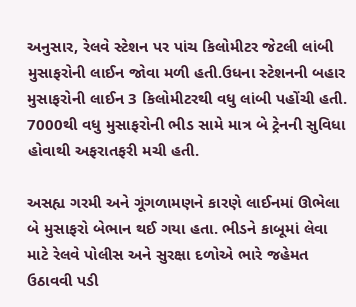અનુસાર, રેલવે સ્ટેશન પર પાંચ કિલોમીટર જેટલી લાંબી મુસાફરોની લાઈન જોવા મળી હતી.ઉધના સ્ટેશનની બહાર મુસાફરોની લાઈન 3 કિલોમીટરથી વધુ લાંબી પહોંચી હતી. 7000થી વધુ મુસાફરોની ભીડ સામે માત્ર બે ટ્રેનની સુવિધા હોવાથી અફરાતફરી મચી હતી.

અસહ્ય ગરમી અને ગૂંગળામણને કારણે લાઈનમાં ઊભેલા બે મુસાફરો બેભાન થઈ ગયા હતા. ભીડને કાબૂમાં લેવા માટે રેલવે પોલીસ અને સુરક્ષા દળોએ ભારે જહેમત ઉઠાવવી પડી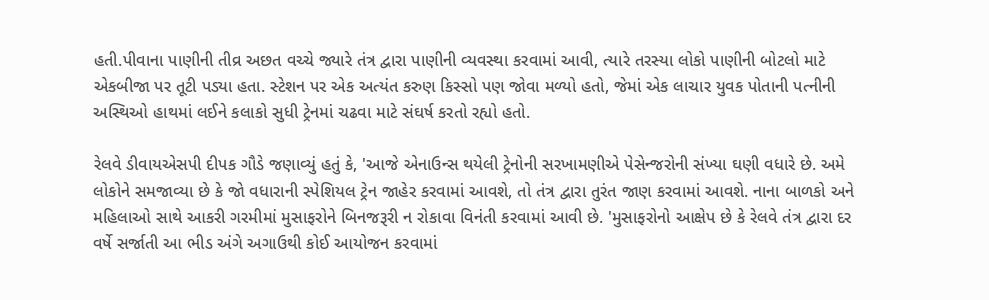હતી.પીવાના પાણીની તીવ્ર અછત વચ્ચે જ્યારે તંત્ર દ્વારા પાણીની વ્યવસ્થા કરવામાં આવી, ત્યારે તરસ્યા લોકો પાણીની બોટલો માટે એકબીજા પર તૂટી પડ્યા હતા. સ્ટેશન પર એક અત્યંત કરુણ કિસ્સો પણ જોવા મળ્યો હતો, જેમાં એક લાચાર યુવક પોતાની પત્નીની અસ્થિઓ હાથમાં લઈને કલાકો સુધી ટ્રેનમાં ચઢવા માટે સંઘર્ષ કરતો રહ્યો હતો.

રેલવે ડીવાયએસપી દીપક ગૌડે જણાવ્યું હતું કે, 'આજે એનાઉન્સ થયેલી ટ્રેનોની સરખામણીએ પેસેન્જરોની સંખ્યા ઘણી વધારે છે. અમે લોકોને સમજાવ્યા છે કે જો વધારાની સ્પેશિયલ ટ્રેન જાહેર કરવામાં આવશે, તો તંત્ર દ્વારા તુરંત જાણ કરવામાં આવશે. નાના બાળકો અને મહિલાઓ સાથે આકરી ગરમીમાં મુસાફરોને બિનજરૂરી ન રોકાવા વિનંતી કરવામાં આવી છે. 'મુસાફરોનો આક્ષેપ છે કે રેલવે તંત્ર દ્વારા દર વર્ષે સર્જાતી આ ભીડ અંગે અગાઉથી કોઈ આયોજન કરવામાં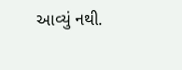આવ્યું નથી.